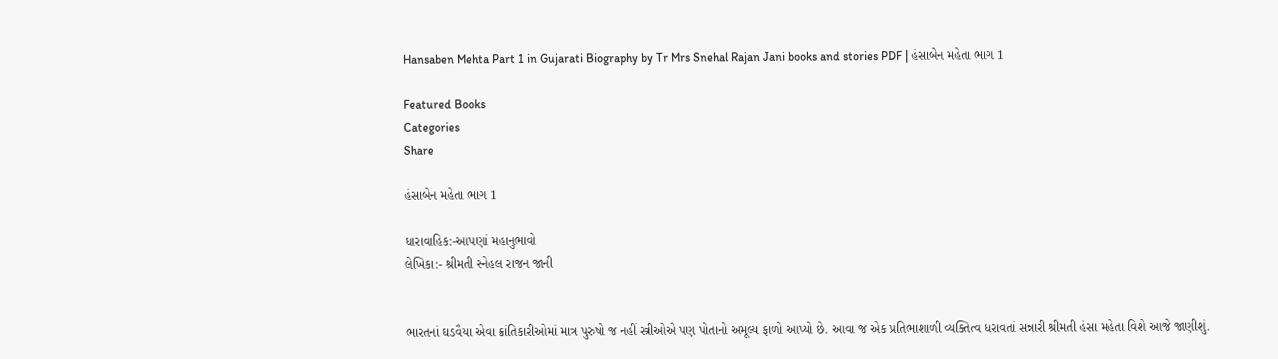Hansaben Mehta Part 1 in Gujarati Biography by Tr Mrs Snehal Rajan Jani books and stories PDF | હંસાબેન મહેતા ભાગ 1

Featured Books
Categories
Share

હંસાબેન મહેતા ભાગ 1

ધારાવાહિક:-આપણાં મહાનુભાવો
લેખિકા:- શ્રીમતી સ્નેહલ રાજન જાની


ભારતનાં ઘડવૈયા એવા ક્રાંતિકારીઓમાં માત્ર પુરુષો જ નહીં સ્ત્રીઓએ પણ પોતાનો અમૂલ્ય ફાળો આપ્યો છે. આવા જ એક પ્રતિભાશાળી વ્યક્તિત્વ ધરાવતાં સન્નારી શ્રીમતી હંસા મહેતા વિશે આજે જાણીશું.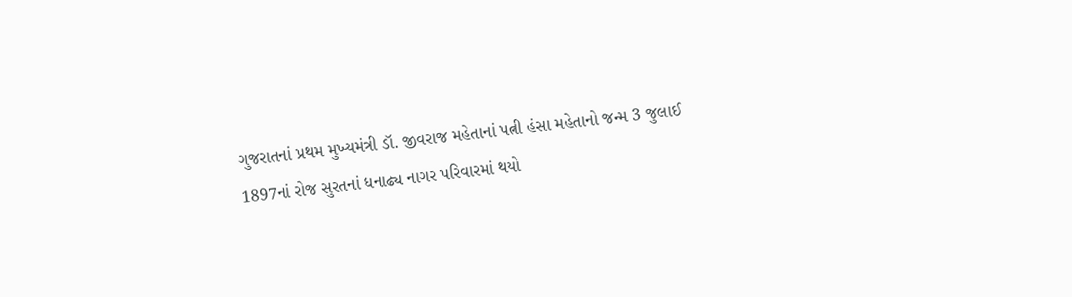ગુજરાતનાં પ્રથમ મુખ્યમંત્રી ડૉ. જીવરાજ મહેતાનાં પત્ની હંસા મહેતાનો જન્મ 3 જુલાઈ 1897નાં રોજ સુરતનાં ધનાઢ્ય નાગર પરિવારમાં થયો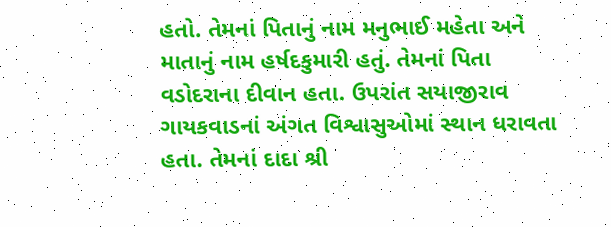હતો. તેમનાં પિતાનું નામ મનુભાઈ મહેતા અને માતાનું નામ હર્ષદકુમારી હતું. તેમનાં પિતા વડોદરાના દીવાન હતા. ઉપરાંત સયાજીરાવ ગાયકવાડનાં અંગત વિશ્વાસુઓમાં સ્થાન ધરાવતા હતા. તેમનાં દાદા શ્રી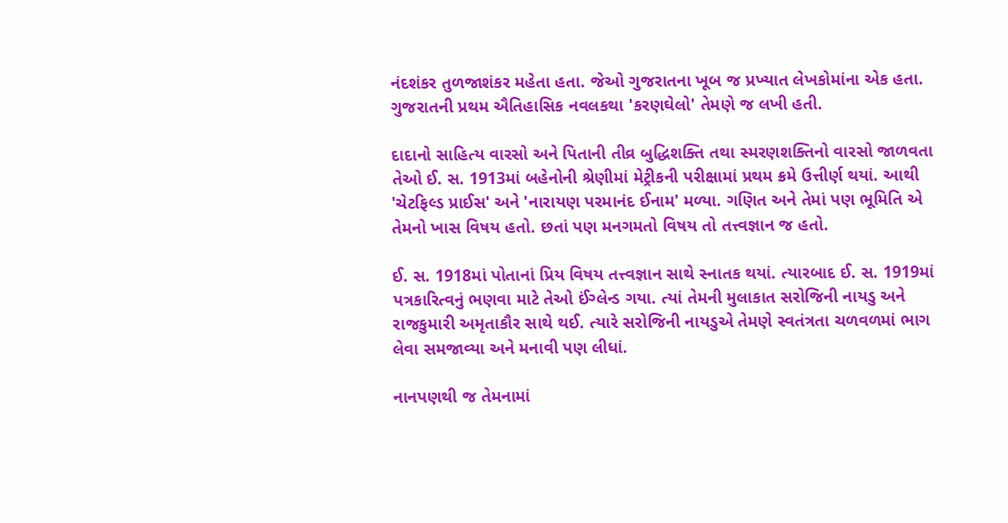નંદશંકર તુળજાશંકર મહેતા હતા. જેઓ ગુજરાતના ખૂબ જ પ્રખ્યાત લેખકોમાંના એક હતા. ગુજરાતની પ્રથમ ઐતિહાસિક નવલકથા 'કરણઘેલો' તેમણે જ લખી હતી.

દાદાનો સાહિત્ય વારસો અને પિતાની તીવ્ર બુદ્ધિશક્તિ તથા સ્મરણશક્તિનો વારસો જાળવતા તેઓ ઈ. સ. 1913માં બહેનોની શ્રેણીમાં મેટ્રીકની પરીક્ષામાં પ્રથમ ક્રમે ઉત્તીર્ણ થયાં. આથી 'ચેટફિલ્ડ પ્રાઈસ' અને 'નારાયણ પરમાનંદ ઈનામ' મળ્યા. ગણિત અને તેમાં પણ ભૂમિતિ એ તેમનો ખાસ વિષય હતો. છતાં પણ મનગમતો વિષય તો તત્ત્વજ્ઞાન જ હતો.

ઈ. સ. 1918માં પોતાનાં પ્રિય વિષય તત્ત્વજ્ઞાન સાથે સ્નાતક થયાં. ત્યારબાદ ઈ. સ. 1919માં પત્રકારિત્વનું ભણવા માટે તેઓ ઈંગ્લેન્ડ ગયા. ત્યાં તેમની મુલાકાત સરોજિની નાયડુ અને રાજકુમારી અમૃતાકૌર સાથે થઈ. ત્યારે સરોજિની નાયડુએ તેમણે સ્વતંત્રતા ચળવળમાં ભાગ લેવા સમજાવ્યા અને મનાવી પણ લીધાં.

નાનપણથી જ તેમનામાં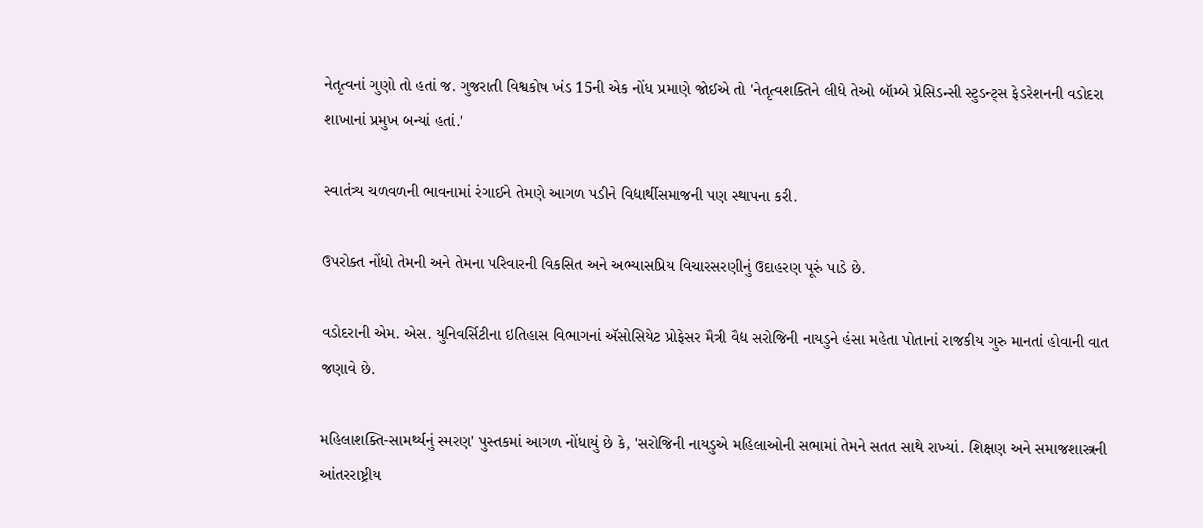નેતૃત્વનાં ગુણો તો હતાં જ. ગુજરાતી વિશ્વકોષ ખંડ 15ની એક નોંધ પ્રમાણે જોઈએ તો 'નેતૃત્વશક્તિને લીધે તેઓ બૉમ્બે પ્રેસિડન્સી સ્ટુડન્ટ્સ ફેડરેશનની વડોદરા શાખાનાં પ્રમુખ બન્યાં હતાં.'

સ્વાતંત્ર્ય ચળવળની ભાવનામાં રંગાઈને તેમણે આગળ પડીને વિદ્યાર્થીસમાજની પણ સ્થાપના કરી.

ઉપરોક્ત નોંધો તેમની અને તેમના પરિવારની વિકસિત અને અભ્યાસપ્રિય વિચારસરણીનું ઉદાહરણ પૂરું પાડે છે.

વડોદરાની એમ. એસ. યુનિવર્સિટીના ઇતિહાસ વિભાગનાં ઍસોસિયેટ પ્રોફેસર મૈત્રી વૈદ્ય સરોજિની નાયડુને હંસા મહેતા પોતાનાં રાજકીય ગુરુ માનતાં હોવાની વાત જણાવે છે.

મહિલાશક્તિ-સામર્થ્યનું સ્મરણ' પુસ્તકમાં આગળ નોંધાયું છે કે, 'સરોજિની નાયડુએ મહિલાઓની સભામાં તેમને સતત સાથે રાખ્યાં. શિક્ષણ અને સમાજશાસ્ત્રની આંતરરાષ્ટ્રીય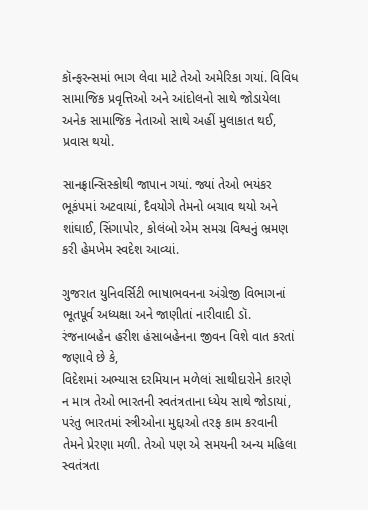કૉન્ફરન્સમાં ભાગ લેવા માટે તેઓ અમેરિકા ગયાં. વિવિધ સામાજિક પ્રવૃત્તિઓ અને આંદોલનો સાથે જોડાયેલા અનેક સામાજિક નેતાઓ સાથે અહીં મુલાકાત થઈ, પ્રવાસ થયો.

સાનફ્રાન્સિસ્કોથી જાપાન ગયાં. જ્યાં તેઓ ભયંકર ભૂકંપમાં અટવાયાં, દૈવયોગે તેમનો બચાવ થયો અને શાંઘાઈ, સિંગાપોર, કોલંબો એમ સમગ્ર વિશ્વનું ભ્રમણ કરી હેમખેમ સ્વદેશ આવ્યાં.

ગુજરાત યુનિવર્સિટી ભાષાભવનના અંગ્રેજી વિભાગનાં ભૂતપૂર્વ અધ્યક્ષા અને જાણીતાં નારીવાદી ડૉ. રંજનાબહેન હરીશ હંસાબહેનના જીવન વિશે વાત કરતાં જણાવે છે કે,
વિદેશમાં અભ્યાસ દરમિયાન મળેલાં સાથીદારોને કારણે ન માત્ર તેઓ ભારતની સ્વતંત્રતાના ધ્યેય સાથે જોડાયાં, પરંતુ ભારતમાં સ્ત્રીઓના મુદ્દાઓ તરફ કામ કરવાની તેમને પ્રેરણા મળી. તેઓ પણ એ સમયની અન્ય મહિલા સ્વતંત્રતા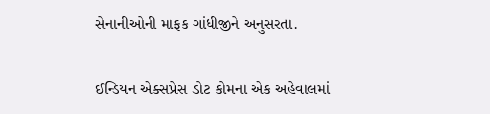સેનાનીઓની માફક ગાંધીજીને અનુસરતા.

ઈન્ડિયન એક્સપ્રેસ ડોટ કોમના એક અહેવાલમાં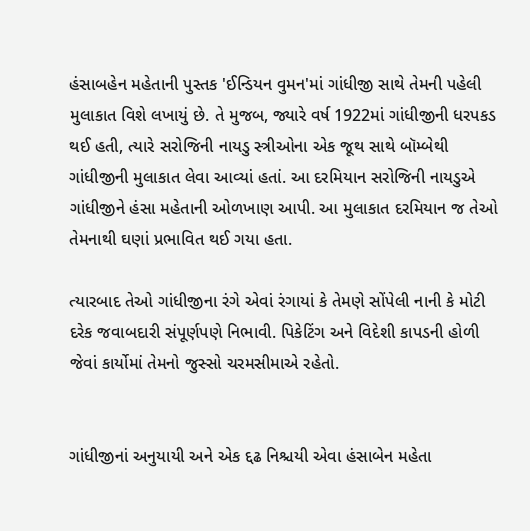હંસાબહેન મહેતાની પુસ્તક 'ઈન્ડિયન વુમન'માં ગાંધીજી સાથે તેમની પહેલી મુલાકાત વિશે લખાયું છે. તે મુજબ, જ્યારે વર્ષ 1922માં ગાંધીજીની ધરપકડ થઈ હતી, ત્યારે સરોજિની નાયડુ સ્ત્રીઓના એક જૂથ સાથે બૉમ્બેથી ગાંધીજીની મુલાકાત લેવા આવ્યાં હતાં. આ દરમિયાન સરોજિની નાયડુએ ગાંધીજીને હંસા મહેતાની ઓળખાણ આપી. આ મુલાકાત દરમિયાન જ તેઓ તેમનાથી ઘણાં પ્રભાવિત થઈ ગયા હતા.

ત્યારબાદ તેઓ ગાંધીજીના રંગે એવાં રંગાયાં કે તેમણે સોંપેલી નાની કે મોટી દરેક જવાબદારી સંપૂર્ણપણે નિભાવી. પિકેટિંગ અને વિદેશી કાપડની હોળી જેવાં કાર્યોમાં તેમનો જુસ્સો ચરમસીમાએ રહેતો.


ગાંધીજીનાં અનુયાયી અને એક દ્દઢ નિશ્ચયી એવા હંસાબેન મહેતા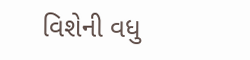વિશેની વધુ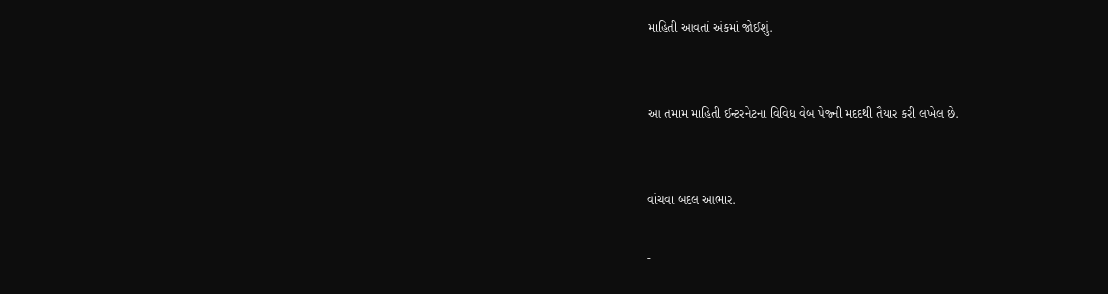માહિતી આવતાં અંકમાં જોઈશું.


આ તમામ માહિતી ઈન્ટરનેટના વિવિધ વેબ પેજ્ની મદદથી તૈયાર કરી લખેલ છે.


વાંચવા બદલ આભાર.

-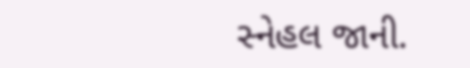સ્નેહલ જાની.